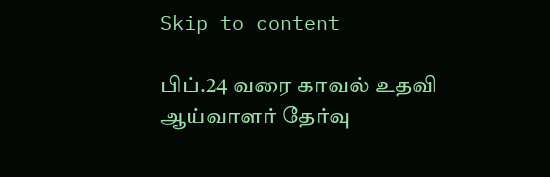Skip to content

பிப்.24 வரை காவல் உதவி ஆய்வாளர் தேர்வு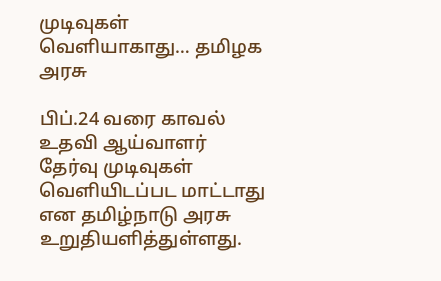முடிவுகள் வௌியாகாது… தமிழக அரசு

பிப்.24 வரை காவல் உதவி ஆய்வாளர் தேர்வு முடிவுகள் வெளியிடப்பட மாட்டாது என தமிழ்நாடு அரசு உறுதியளித்துள்ளது.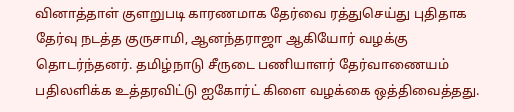வினாத்தாள் குளறுபடி காரணமாக தேர்வை ரத்துசெய்து புதிதாக தேர்வு நடத்த குருசாமி, ஆனந்தராஜா ஆகியோர் வழக்கு தொடர்ந்தனர். தமிழ்நாடு சீருடை பணியாளர் தேர்வாணையம் பதிலளிக்க உத்தரவிட்டு ஐகோர்ட் கிளை வழக்கை ஒத்திவைத்தது.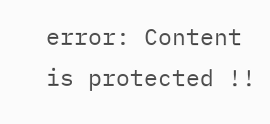error: Content is protected !!